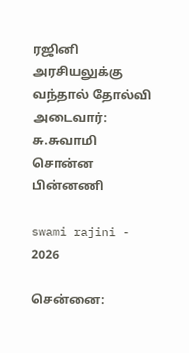ரஜினி அரசியலுக்கு வந்தால் தோல்வி அடைவார்: சு.சுவாமி சொன்ன பின்னணி

swami rajini - 2026

சென்னை: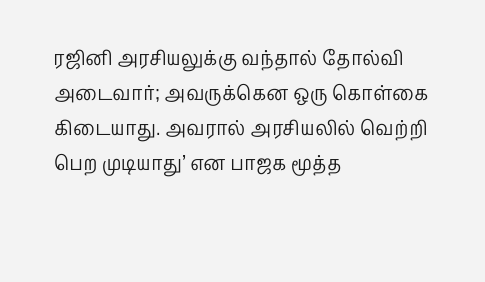ரஜினி அரசியலுக்கு வந்தால் தோல்வி அடைவார்; அவருக்கென ஒரு கொள்கை கிடையாது. அவரால் அரசியலில் வெற்றி பெற முடியாது’ என பாஜக மூத்த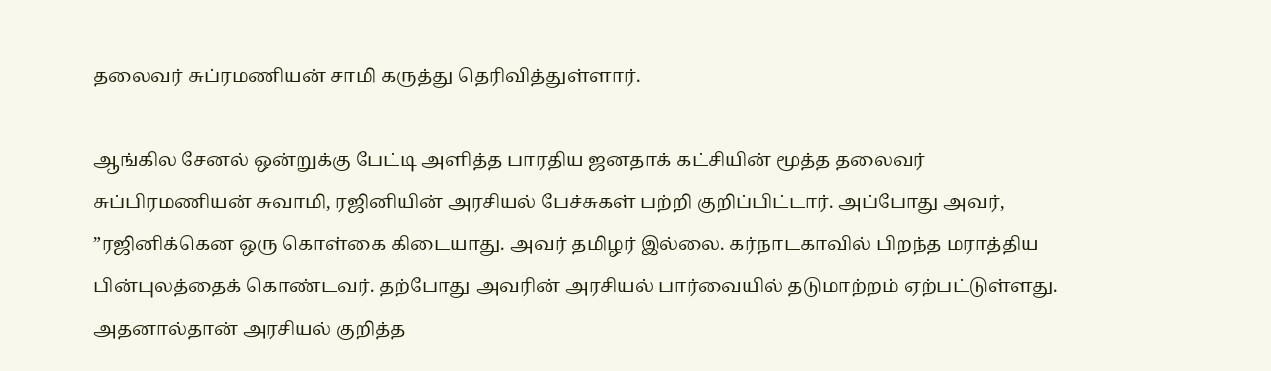தலைவர் சுப்ரமணியன் சாமி கருத்து தெரிவித்துள்ளார்.

ஆங்கில சேனல் ஒன்றுக்கு பேட்டி அளித்த பாரதிய ஜனதாக் கட்சியின் மூத்த தலைவர் சுப்பிரமணியன் சுவாமி, ரஜினியின் அரசியல் பேச்சுகள் பற்றி குறிப்பிட்டார். அப்போது அவர், ”ரஜினிக்கென ஒரு கொள்கை கிடையாது. அவர் தமிழர் இல்லை. கர்நாடகாவில் பிறந்த மராத்திய பின்புலத்தைக் கொண்டவர். தற்போது அவரின் அரசியல் பார்வையில் தடுமாற்றம் ஏற்பட்டுள்ளது. அதனால்தான் அரசியல் குறித்த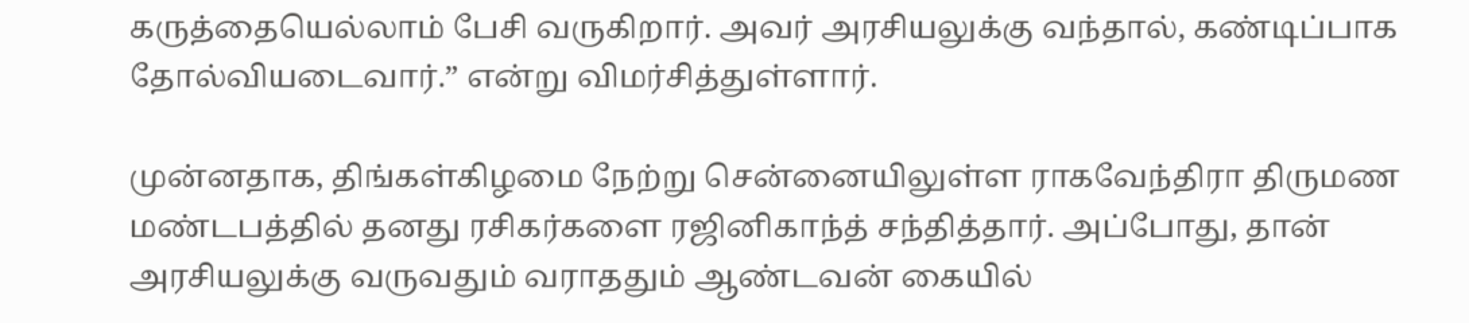கருத்தையெல்லாம் பேசி வருகிறார். அவர் அரசியலுக்கு வந்தால், கண்டிப்பாக தோல்வியடைவார்.” என்று விமர்சித்துள்ளார்.

முன்னதாக, திங்கள்கிழமை நேற்று சென்னையிலுள்ள ராகவேந்திரா திருமண மண்டபத்தில் தனது ரசிகர்களை ரஜினிகாந்த் சந்தித்தார். அப்போது, தான் அரசியலுக்கு வருவதும் வராததும் ஆண்டவன் கையில்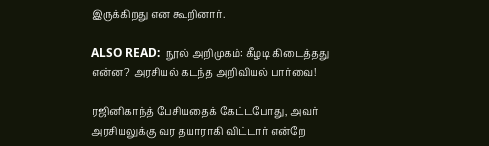இருக்கிறது என கூறினார்.

ALSO READ:  நூல் அறிமுகம்: கீழடி கிடைத்தது என்ன? அரசியல் கடந்த அறிவியல் பார்வை!

ரஜினிகாந்த் பேசியதைக் கேட்டபோது, அவர் அரசியலுக்கு வர தயாராகி விட்டார் என்றே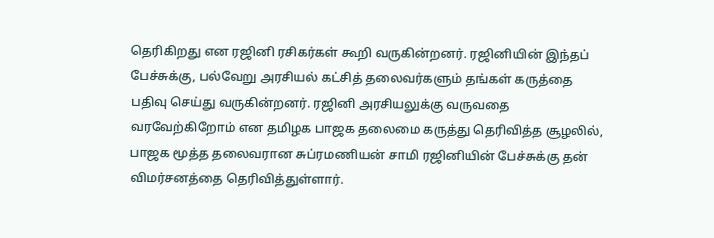தெரிகிறது என ரஜினி ரசிகர்கள் கூறி வருகின்றனர். ரஜினியின் இந்தப் பேச்சுக்கு, பல்வேறு அரசியல் கட்சித் தலைவர்களும் தங்கள் கருத்தை பதிவு செய்து வருகின்றனர். ரஜினி அரசியலுக்கு வருவதை வரவேற்கிறோம் என தமிழக பாஜக தலைமை கருத்து தெரிவித்த சூழலில், பாஜக மூத்த தலைவரான சுப்ரமணியன் சாமி ரஜினியின் பேச்சுக்கு தன் விமர்சனத்தை தெரிவித்துள்ளார்.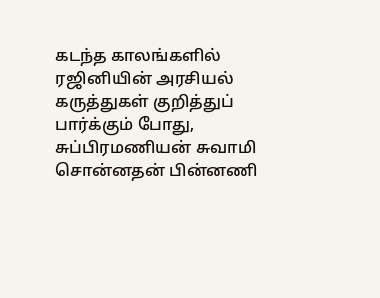கடந்த காலங்களில் ரஜினியின் அரசியல் கருத்துகள் குறித்துப் பார்க்கும் போது, சுப்பிரமணியன் சுவாமி சொன்னதன் பின்னணி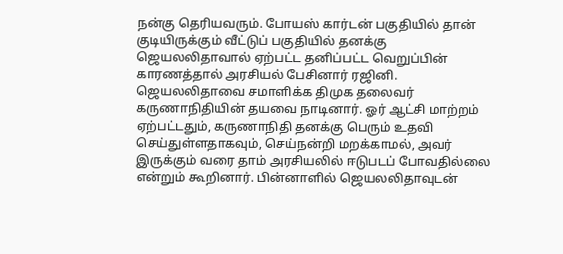நன்கு தெரியவரும். போயஸ் கார்டன் பகுதியில் தான் குடியிருக்கும் வீட்டுப் பகுதியில் தனக்கு ஜெயலலிதாவால் ஏற்பட்ட தனிப்பட்ட வெறுப்பின் காரணத்தால் அரசியல் பேசினார் ரஜினி. ஜெயலலிதாவை சமாளிக்க திமுக தலைவர் கருணாநிதியின் தயவை நாடினார். ஓர் ஆட்சி மாற்றம் ஏற்பட்டதும், கருணாநிதி தனக்கு பெரும் உதவி செய்துள்ளதாகவும், செய்நன்றி மறக்காமல், அவர் இருக்கும் வரை தாம் அரசியலில் ஈடுபடப் போவதில்லை என்றும் கூறினார். பின்னாளில் ஜெயலலிதாவுடன்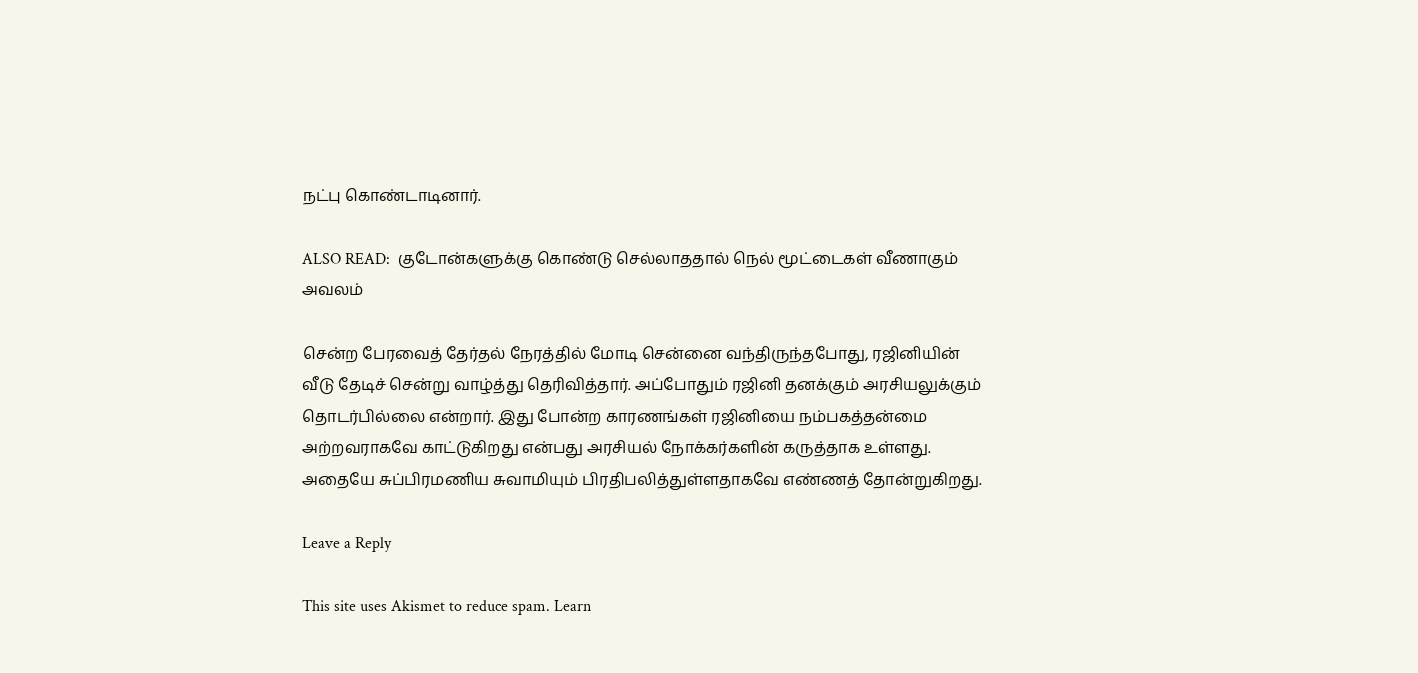நட்பு கொண்டாடினார்.

ALSO READ:  குடோன்களுக்கு கொண்டு செல்லாததால் நெல் மூட்டைகள் வீணாகும் அவலம்

சென்ற பேரவைத் தேர்தல் நேரத்தில் மோடி சென்னை வந்திருந்தபோது, ரஜினியின் வீடு தேடிச் சென்று வாழ்த்து தெரிவித்தார். அப்போதும் ரஜினி தனக்கும் அரசியலுக்கும் தொடர்பில்லை என்றார். இது போன்ற காரணங்கள் ரஜினியை நம்பகத்தன்மை அற்றவராகவே காட்டுகிறது என்பது அரசியல் நோக்கர்களின் கருத்தாக உள்ளது. அதையே சுப்பிரமணிய சுவாமியும் பிரதிபலித்துள்ளதாகவே எண்ணத் தோன்றுகிறது.

Leave a Reply

This site uses Akismet to reduce spam. Learn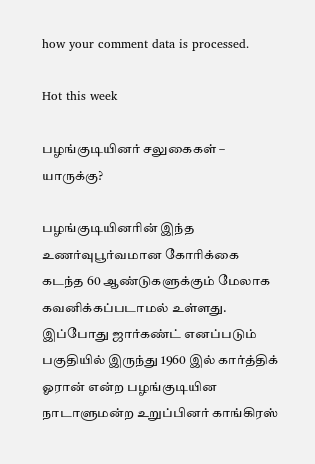how your comment data is processed.

Hot this week

பழங்குடியினர் சலுகைகள் – யாருக்கு?

பழங்குடியினரின் இந்த உணர்வுபூர்வமான கோரிக்கை கடந்த 60 ஆண்டுகளுக்கும் மேலாக கவனிக்கப்படாமல் உள்ளது. இப்போது ஜார்கண்ட் எனப்படும் பகுதியில் இருந்து 1960 இல் கார்த்திக் ஓரான் என்ற பழங்குடியின நாடாளுமன்ற உறுப்பினர் காங்கிரஸ்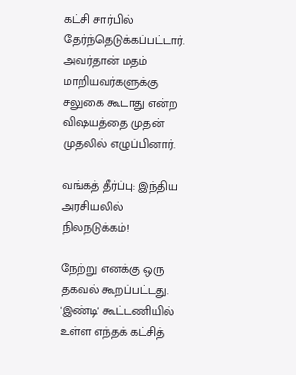கட்சி சார்பில் தேர்ந்தெடுக்கப்பட்டார். அவர்தான் மதம் மாறியவர்களுக்கு சலுகை கூடாது என்ற விஷயத்தை முதன் முதலில் எழுப்பினார்.

வங்கத் தீர்ப்பு: இந்திய அரசியலில் நிலநடுக்கம்!

நேற்று எனக்கு ஒரு தகவல் கூறப்பட்டது. 'இண்டி' கூட்டணியில் உள்ள எந்தக் கட்சித்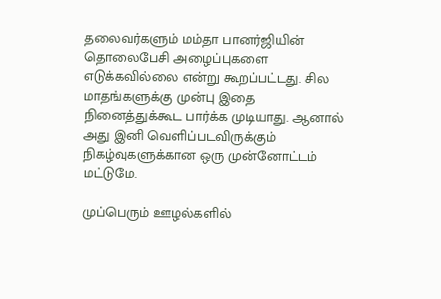தலைவர்களும் மம்தா பானர்ஜியின் தொலைபேசி அழைப்புகளை எடுக்கவில்லை என்று கூறப்பட்டது. சில மாதங்களுக்கு முன்பு இதை நினைத்துக்கூட பார்க்க முடியாது. ஆனால் அது இனி வெளிப்படவிருக்கும் நிகழ்வுகளுக்கான ஒரு முன்னோட்டம் மட்டுமே.

முப்பெரும் ஊழல்களில்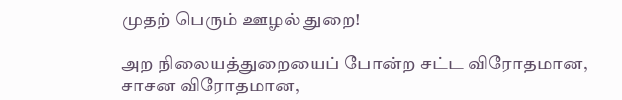முதற் பெரும் ஊழல் துறை!

அற நிலையத்துறையைப் போன்ற சட்ட விரோதமான, சாசன விரோதமான,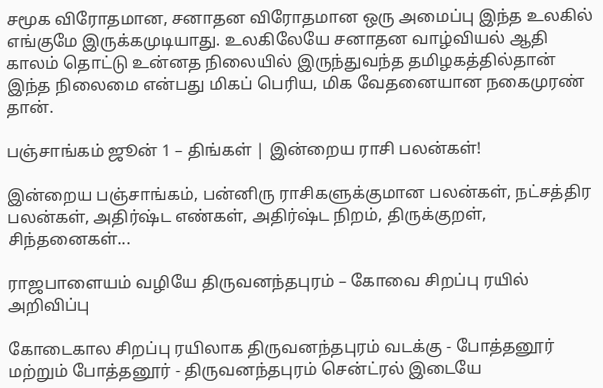சமூக விரோதமான, சனாதன விரோதமான ஒரு அமைப்பு இந்த உலகில் எங்குமே இருக்கமுடியாது. உலகிலேயே சனாதன வாழ்வியல் ஆதி காலம் தொட்டு உன்னத நிலையில் இருந்துவந்த தமிழகத்தில்தான் இந்த நிலைமை என்பது மிகப் பெரிய, மிக வேதனையான நகைமுரண் தான்.

பஞ்சாங்கம் ஜூன் 1 – திங்கள் | இன்றைய ராசி பலன்கள்!

இன்றைய பஞ்சாங்கம், பன்னிரு ராசிகளுக்குமான பலன்கள், நட்சத்திர பலன்கள், அதிர்ஷ்ட எண்கள், அதிர்ஷ்ட நிறம், திருக்குறள், சிந்தனைகள்...

ராஜபாளையம் வழியே திருவனந்தபுரம் – கோவை சிறப்பு ரயில் அறிவிப்பு

கோடைகால சிறப்பு ரயிலாக திருவனந்தபுரம் வடக்கு - போத்தனூர் மற்றும் போத்தனூர் - திருவனந்தபுரம் சென்ட்ரல் இடையே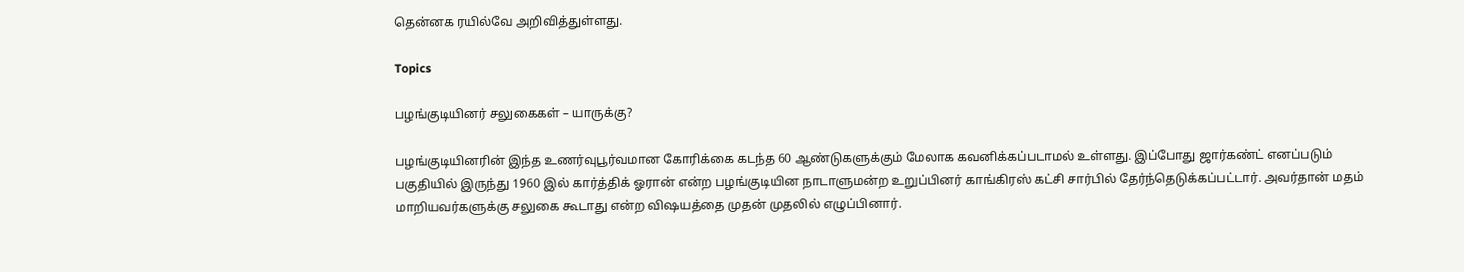தென்னக ரயில்வே அறிவித்துள்ளது.

Topics

பழங்குடியினர் சலுகைகள் – யாருக்கு?

பழங்குடியினரின் இந்த உணர்வுபூர்வமான கோரிக்கை கடந்த 60 ஆண்டுகளுக்கும் மேலாக கவனிக்கப்படாமல் உள்ளது. இப்போது ஜார்கண்ட் எனப்படும் பகுதியில் இருந்து 1960 இல் கார்த்திக் ஓரான் என்ற பழங்குடியின நாடாளுமன்ற உறுப்பினர் காங்கிரஸ் கட்சி சார்பில் தேர்ந்தெடுக்கப்பட்டார். அவர்தான் மதம் மாறியவர்களுக்கு சலுகை கூடாது என்ற விஷயத்தை முதன் முதலில் எழுப்பினார்.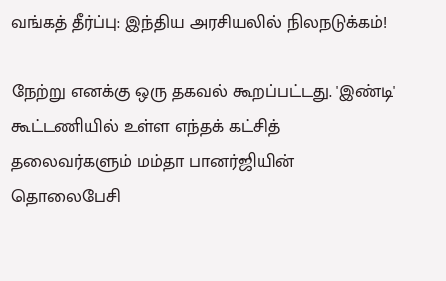வங்கத் தீர்ப்பு: இந்திய அரசியலில் நிலநடுக்கம்!

நேற்று எனக்கு ஒரு தகவல் கூறப்பட்டது. 'இண்டி' கூட்டணியில் உள்ள எந்தக் கட்சித் தலைவர்களும் மம்தா பானர்ஜியின் தொலைபேசி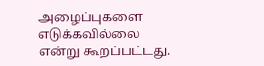அழைப்புகளை எடுக்கவில்லை என்று கூறப்பட்டது.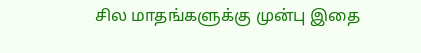சில மாதங்களுக்கு முன்பு இதை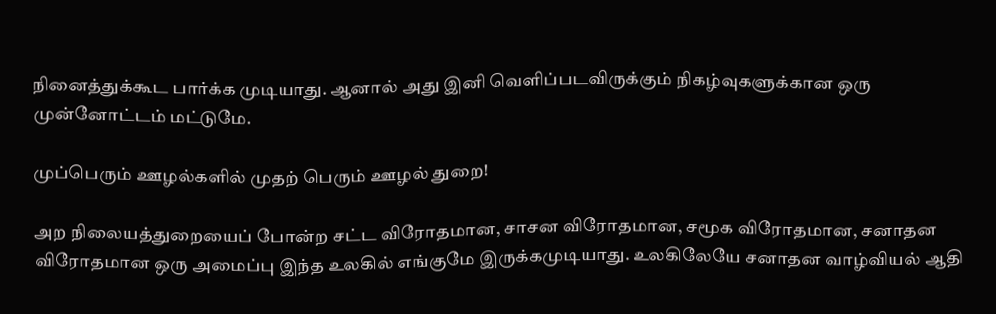நினைத்துக்கூட பார்க்க முடியாது. ஆனால் அது இனி வெளிப்படவிருக்கும் நிகழ்வுகளுக்கான ஒரு முன்னோட்டம் மட்டுமே.

முப்பெரும் ஊழல்களில் முதற் பெரும் ஊழல் துறை!

அற நிலையத்துறையைப் போன்ற சட்ட விரோதமான, சாசன விரோதமான, சமூக விரோதமான, சனாதன விரோதமான ஒரு அமைப்பு இந்த உலகில் எங்குமே இருக்கமுடியாது. உலகிலேயே சனாதன வாழ்வியல் ஆதி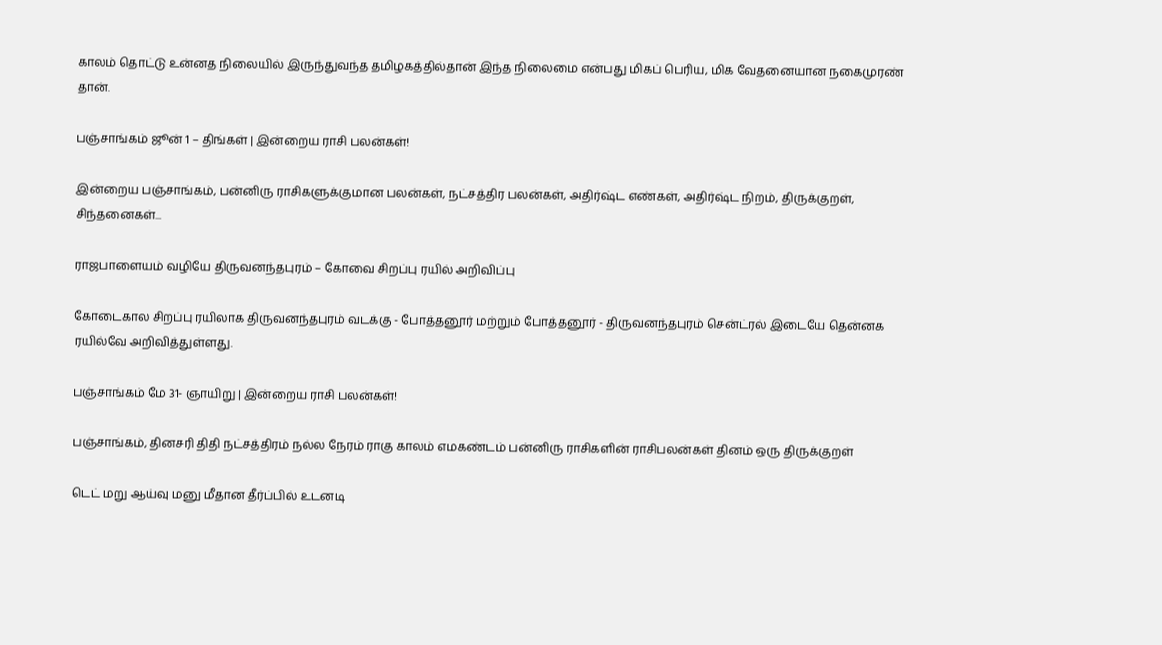காலம் தொட்டு உன்னத நிலையில் இருந்துவந்த தமிழகத்தில்தான் இந்த நிலைமை என்பது மிகப் பெரிய, மிக வேதனையான நகைமுரண் தான்.

பஞ்சாங்கம் ஜூன் 1 – திங்கள் | இன்றைய ராசி பலன்கள்!

இன்றைய பஞ்சாங்கம், பன்னிரு ராசிகளுக்குமான பலன்கள், நட்சத்திர பலன்கள், அதிர்ஷ்ட எண்கள், அதிர்ஷ்ட நிறம், திருக்குறள், சிந்தனைகள்...

ராஜபாளையம் வழியே திருவனந்தபுரம் – கோவை சிறப்பு ரயில் அறிவிப்பு

கோடைகால சிறப்பு ரயிலாக திருவனந்தபுரம் வடக்கு - போத்தனூர் மற்றும் போத்தனூர் - திருவனந்தபுரம் சென்ட்ரல் இடையே தென்னக ரயில்வே அறிவித்துள்ளது.

பஞ்சாங்கம் மே 31- ஞாயிறு | இன்றைய ராசி பலன்கள்!

பஞ்சாங்கம், தினசரி திதி நட்சத்திரம் நல்ல நேரம் ராகு காலம் எமகண்டம் பன்னிரு ராசிகளின் ராசிபலன்கள் தினம் ஒரு திருக்குறள்

டெட் மறு ஆய்வு மனு மீதான தீர்ப்பில் உடனடி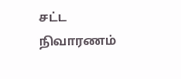சட்ட நிவாரணம்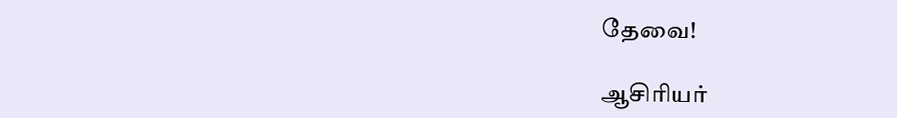தேவை!

ஆசிரியர்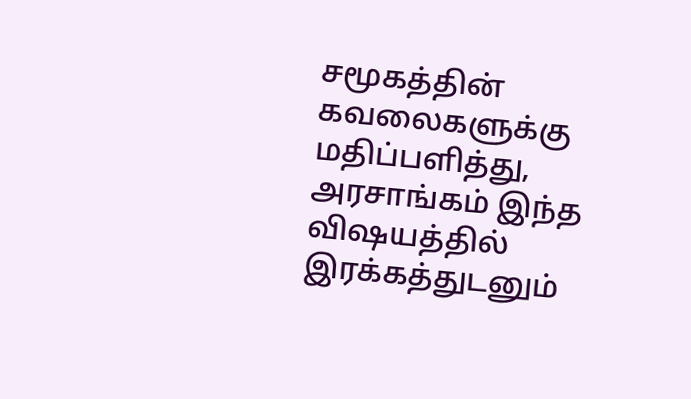சமூகத்தின் கவலைகளுக்கு மதிப்பளித்து, அரசாங்கம் இந்த விஷயத்தில் இரக்கத்துடனும்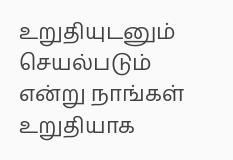உறுதியுடனும் செயல்படும் என்று நாங்கள் உறுதியாக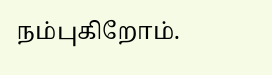நம்புகிறோம்.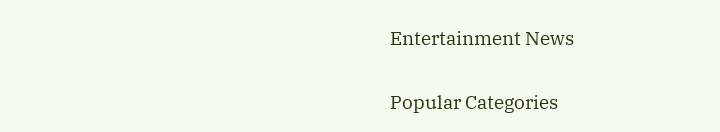Entertainment News

Popular Categories